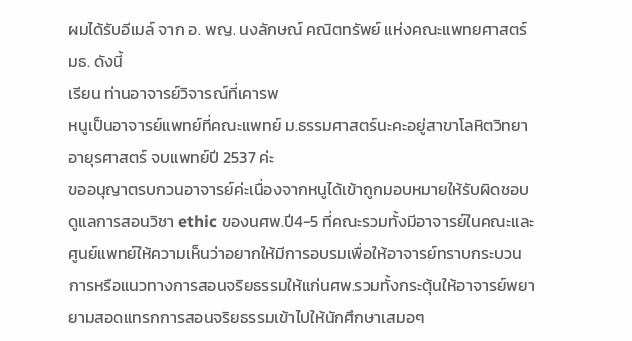ผมได้รับอีเมล์ จาก อ. พญ. นงลักษณ์ คณิตทรัพย์ แห่งคณะแพทยศาสตร์ มธ. ดังนี้
เรียน ท่านอาจารย์วิจารณ์ที่เคารพ
หนูเป็นอาจารย์แพทย์ที่คณะแพทย์ ม.ธรรมศาสตร์นะคะอยู่สาขาโลหิตวิทยา อายุรศาสตร์ จบแพทย์ปี 2537 ค่ะ
ขออนุญาตรบกวนอาจารย์ค่ะเนื่องจากหนูได้เข้าถูกมอบหมายให้รับผิดชอบดูแลการสอนวิชา ethic ของนศพ.ปี4-5 ที่คณะรวมทั้งมีอาจารย์ในคณะและศูนย์แพทย์ให้ความเห็นว่าอยากให้มีการอบรมเพื่อให้อาจารย์ทราบกระบวนการหรือแนวทางการสอนจริยธรรมให้แก่นศพ.รวมทั้งกระตุ้นให้อาจารย์พยายามสอดแทรกการสอนจริยธรรมเข้าไปให้นักศึกษาเสมอๆ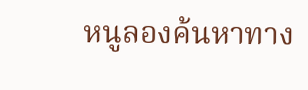หนูลองค้นหาทาง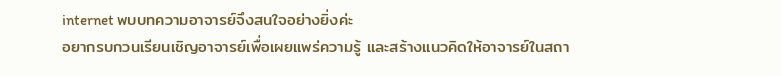internet พบบทความอาจารย์จึงสนใจอย่างยิ่งค่ะ
อยากรบกวนเรียนเชิญอาจารย์เพื่อเผยแพร่ความรู้ และสร้างแนวคิดให้อาจารย์ในสถา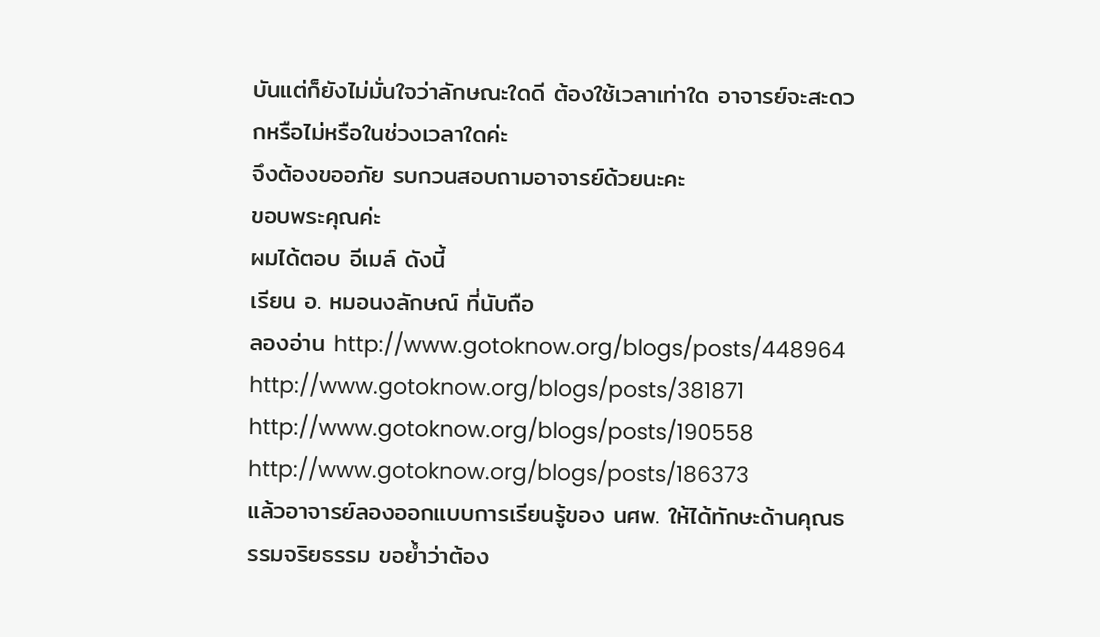บันแต่ก็ยังไม่มั่นใจว่าลักษณะใดดี ต้องใช้เวลาเท่าใด อาจารย์จะสะดวกหรือไม่หรือในช่วงเวลาใดค่ะ
จึงต้องขออภัย รบกวนสอบถามอาจารย์ด้วยนะคะ
ขอบพระคุณค่ะ
ผมได้ตอบ อีเมล์ ดังนี้
เรียน อ. หมอนงลักษณ์ ที่นับถือ
ลองอ่าน http://www.gotoknow.org/blogs/posts/448964
http://www.gotoknow.org/blogs/posts/381871
http://www.gotoknow.org/blogs/posts/190558
http://www.gotoknow.org/blogs/posts/186373
แล้วอาจารย์ลองออกแบบการเรียนรู้ของ นศพ. ให้ได้ทักษะด้านคุณธรรมจริยธรรม ขอย้ำว่าต้อง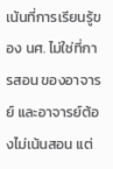เน้นที่การเรียนรู้ของ นศ. ไม่ใช่ที่การสอน ของอาจารย์ และอาจารย์ต้องไม่เน้นสอน แต่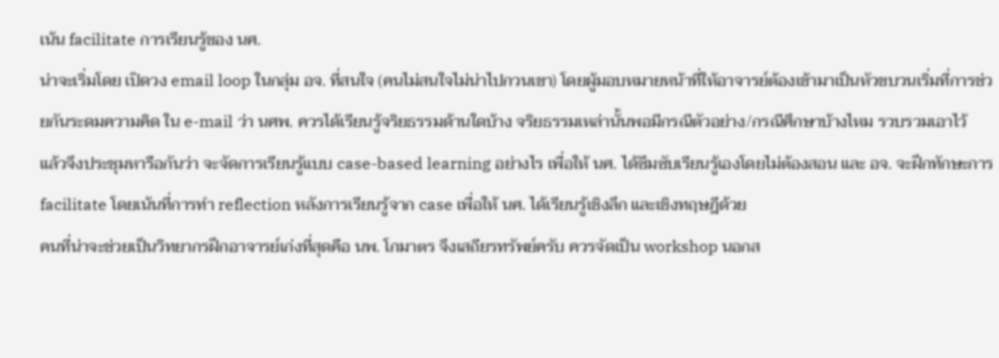เน้น facilitate การเรียนรู้ของ นศ.
น่าจะเริ่มโดย เปิดวง email loop ในกลุ่ม อจ. ที่สนใจ (คนไม่สนใจไม่น่าไปกวนเขา) โดยผู้มอบหมายหน้าที่ให้อาจารย์ต้องเข้ามาเป็นหัวขบวนเริ่มที่การช่วยกันระดมความคิด ใน e-mail ว่า นศพ. ควรได้เรียนรู้จริยธรรมด้านใดบ้าง จริยธรรมเหล่านั้นพอมีกรณีตัวอย่าง/กรณีศึกษาบ้างไหม รวบรวมเอาไว้
แล้วจึงประชุมหารือกันว่า จะจัดการเรียนรู้แบบ case-based learning อย่างไร เพื่อให้ นศ. ได้ซึมซับเรียนรู้เองโดยไม่ต้องสอน และ อจ. จะฝึกทักษะการ facilitate โดยเน้นที่การทำ reflection หลังการเรียนรู้จาก case เพื่อให้ นศ. ได้เรียนรู้เชิงลึก และเชิงทฤษฎีด้วย
คนที่น่าจะช่วยเป็นวิทยากรฝึกอาจารย์เก่งที่สุดคือ นพ. โกมาตร จึงเสถียรทรัพย์ครับ ควรจัดเป็น workshop นอกส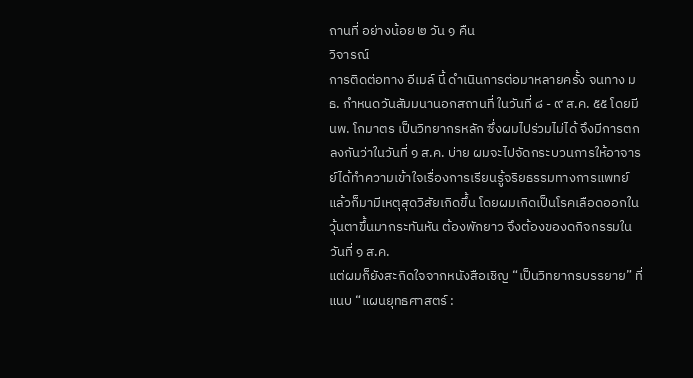ถานที่ อย่างน้อย ๒ วัน ๑ คืน
วิจารณ์
การติดต่อทาง อีเมล์ นี้ ดำเนินการต่อมาหลายครั้ง จนทาง มธ. กำหนดวันสัมมนานอกสถานที่ ในวันที่ ๘ - ๙ ส.ค. ๕๕ โดยมี นพ. โกมาตร เป็นวิทยากรหลัก ซึ่งผมไปร่วมไม่ได้ จึงมีการตกลงกันว่าในวันที่ ๑ ส.ค. บ่าย ผมจะไปจัดกระบวนการให้อาจารย์ได้ทำความเข้าใจเรื่องการเรียนรู้จริยธรรมทางการแพทย์
แล้วก็มามีเหตุสุดวิสัยเกิดขึ้น โดยผมเกิดเป็นโรคเลือดออกในวุ้นตาขึ้นมากระทันหัน ต้องพักยาว จึงต้องของดกิจกรรมในวันที่ ๑ ส.ค.
แต่ผมก็ยังสะกิดใจจากหนังสือเชิญ “เป็นวิทยากรบรรยาย” ที่แนบ “แผนยุทธศาสตร์ :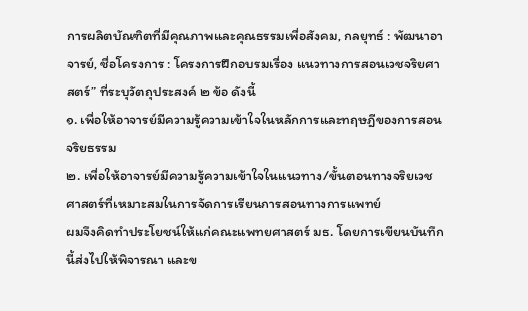การผลิตบัณฑิตที่มีคุณภาพและคุณธรรมเพื่อสังคม, กลยุทธ์ : พัฒนาอาจารย์, ชื่อโครงการ : โครงการฝึกอบรมเรื่อง แนวทางการสอนเวชจริยศาสตร์” ที่ระบุวัตถุประสงค์ ๒ ข้อ ดังนี้
๑. เพื่อให้อาจารย์มีความรู้ความเข้าใจในหลักการและทฤษฎีของการสอนจริยธรรม
๒. เพื่อให้อาจารย์มีความรู้ความเข้าใจในแนวทาง/ขั้นตอนทางจริยเวชศาสตร์ที่เหมาะสมในการจัดการเรียนการสอนทางการแพทย์
ผมจึงคิดทำประโยชน์ให้แก่คณะแพทยศาสตร์ มธ. โดยการเขียนบันทึกนี้ส่งไปให้พิจารณา และข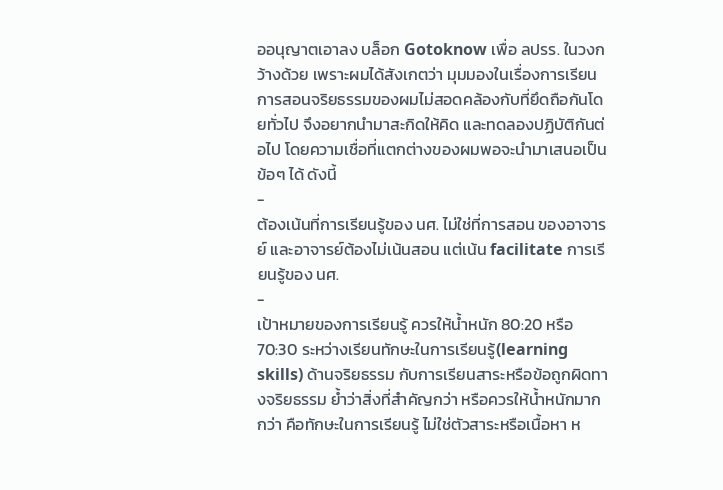ออนุญาตเอาลง บล็อก Gotoknow เพื่อ ลปรร. ในวงกว้างด้วย เพราะผมได้สังเกตว่า มุมมองในเรื่องการเรียนการสอนจริยธรรมของผมไม่สอดคล้องกับที่ยึดถือกันโดยทั่วไป จึงอยากนำมาสะกิดให้คิด และทดลองปฏิบัติกันต่อไป โดยความเชื่อที่แตกต่างของผมพอจะนำมาเสนอเป็นข้อๆ ได้ ดังนี้
-
ต้องเน้นที่การเรียนรู้ของ นศ. ไม่ใช่ที่การสอน ของอาจารย์ และอาจารย์ต้องไม่เน้นสอน แต่เน้น facilitate การเรียนรู้ของ นศ.
-
เป้าหมายของการเรียนรู้ ควรให้น้ำหนัก 80:20 หรือ 70:30 ระหว่างเรียนทักษะในการเรียนรู้(learning skills) ด้านจริยธรรม กับการเรียนสาระหรือข้อถูกผิดทางจริยธรรม ย้ำว่าสิ่งที่สำคัญกว่า หรือควรให้น้ำหนักมากกว่า คือทักษะในการเรียนรู้ ไม่ใช่ตัวสาระหรือเนื้อหา ห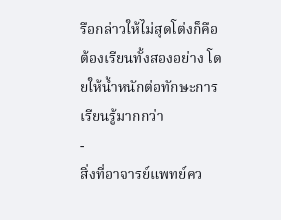รือกล่าวให้ไม่สุดโต่งก็คือ ต้องเรียนทั้งสองอย่าง โดยให้น้ำหนักต่อทักษะการเรียนรู้มากกว่า
-
สิ่งที่อาจารย์แพทย์คว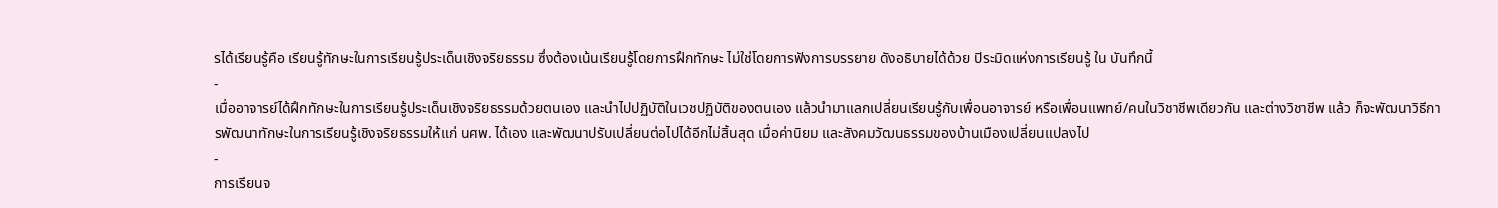รได้เรียนรู้คือ เรียนรู้ทักษะในการเรียนรู้ประเด็นเชิงจริยธรรม ซึ่งต้องเน้นเรียนรู้โดยการฝึกทักษะ ไม่ใช่โดยการฟังการบรรยาย ดังอธิบายได้ด้วย ปิระมิดแห่งการเรียนรู้ ใน บันทึกนี้
-
เมื่ออาจารย์ได้ฝึกทักษะในการเรียนรู้ประเด็นเชิงจริยธรรมด้วยตนเอง และนำไปปฏิบัติในเวชปฏิบัติของตนเอง แล้วนำมาแลกเปลี่ยนเรียนรู้กับเพื่อนอาจารย์ หรือเพื่อนแพทย์/คนในวิชาชีพเดียวกัน และต่างวิชาชีพ แล้ว ก็จะพัฒนาวิธีการพัฒนาทักษะในการเรียนรู้เชิงจริยธรรมให้แก่ นศพ. ได้เอง และพัฒนาปรับเปลี่ยนต่อไปได้อีกไม่สิ้นสุด เมื่อค่านิยม และสังคมวัฒนธรรมของบ้านเมืองเปลี่ยนแปลงไป
-
การเรียนจ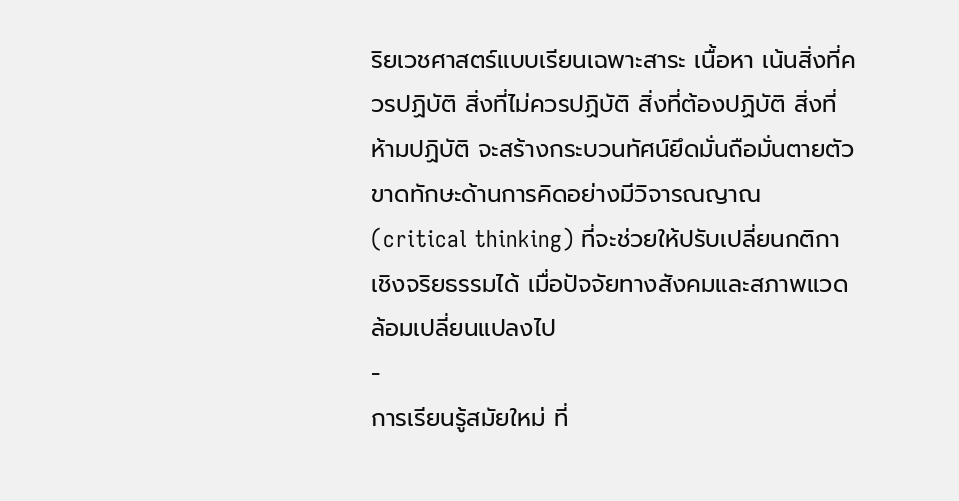ริยเวชศาสตร์แบบเรียนเฉพาะสาระ เนื้อหา เน้นสิ่งที่ควรปฏิบัติ สิ่งที่ไม่ควรปฏิบัติ สิ่งที่ต้องปฏิบัติ สิ่งที่ห้ามปฏิบัติ จะสร้างกระบวนทัศน์ยึดมั่นถือมั่นตายตัว ขาดทักษะด้านการคิดอย่างมีวิจารณญาณ (critical thinking) ที่จะช่วยให้ปรับเปลี่ยนกติกาเชิงจริยธรรมได้ เมื่อปัจจัยทางสังคมและสภาพแวดล้อมเปลี่ยนแปลงไป
-
การเรียนรู้สมัยใหม่ ที่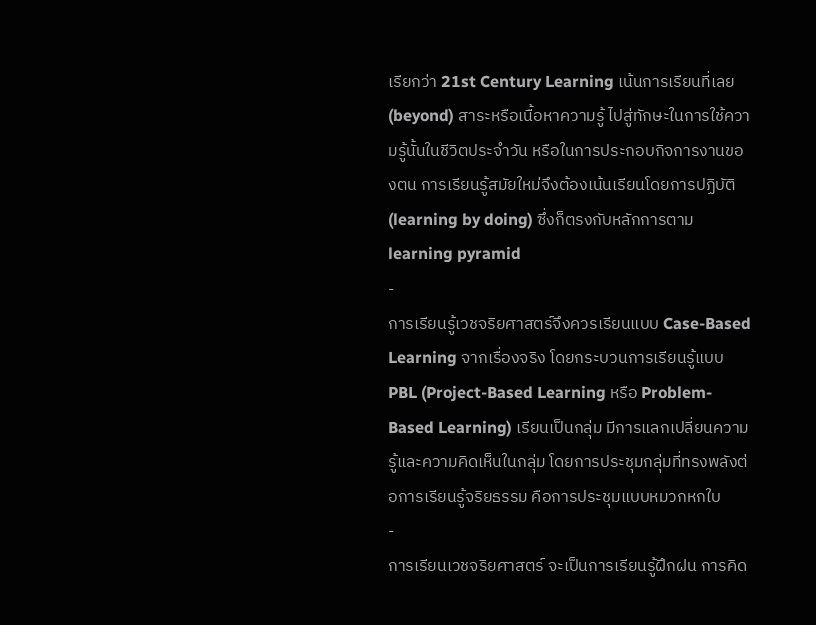เรียกว่า 21st Century Learning เน้นการเรียนที่เลย (beyond) สาระหรือเนื้อหาความรู้ ไปสู่ทักษะในการใช้ความรู้นั้นในชีวิตประจำวัน หรือในการประกอบกิจการงานของตน การเรียนรู้สมัยใหม่จึงต้องเน้นเรียนโดยการปฏิบัติ (learning by doing) ซึ่งก็ตรงกับหลักการตาม learning pyramid
-
การเรียนรู้เวชจริยศาสตร์จึงควรเรียนแบบ Case-Based Learning จากเรื่องจริง โดยกระบวนการเรียนรู้แบบ PBL (Project-Based Learning หรือ Problem-Based Learning) เรียนเป็นกลุ่ม มีการแลกเปลี่ยนความรู้และความคิดเห็นในกลุ่ม โดยการประชุมกลุ่มที่ทรงพลังต่อการเรียนรู้จริยธรรม คือการประชุมแบบหมวกหกใบ
-
การเรียนเวชจริยศาสตร์ จะเป็นการเรียนรู้ฝึกฝน การคิด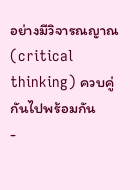อย่างมีวิจารณญาณ(critical thinking) ควบคู่กันไปพร้อมกัน
-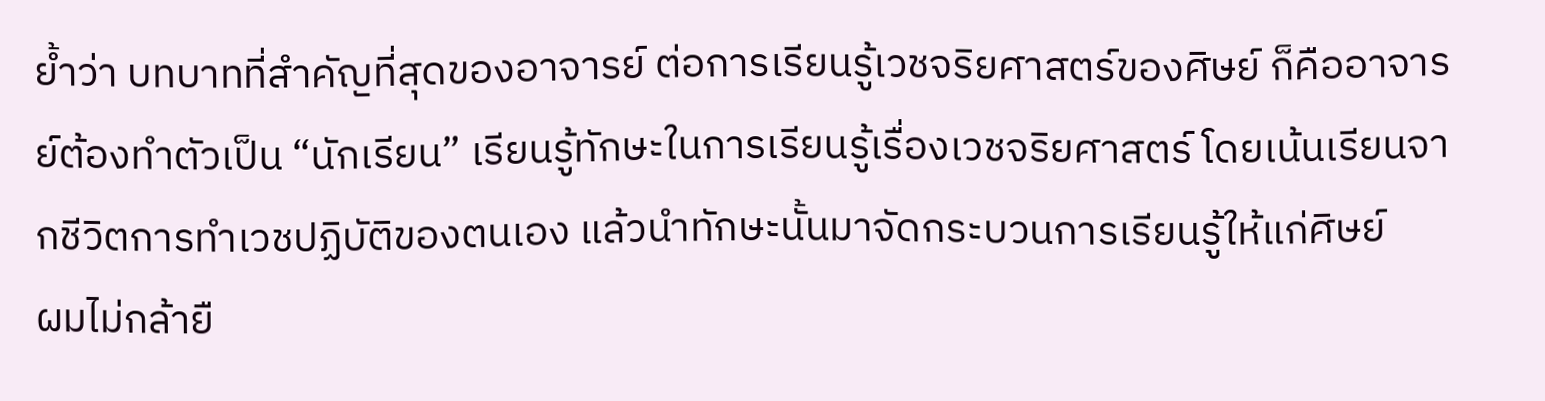ย้ำว่า บทบาทที่สำคัญที่สุดของอาจารย์ ต่อการเรียนรู้เวชจริยศาสตร์ของศิษย์ ก็คืออาจารย์ต้องทำตัวเป็น “นักเรียน” เรียนรู้ทักษะในการเรียนรู้เรื่องเวชจริยศาสตร์ โดยเน้นเรียนจากชีวิตการทำเวชปฏิบัติของตนเอง แล้วนำทักษะนั้นมาจัดกระบวนการเรียนรู้ให้แก่ศิษย์
ผมไม่กล้ายื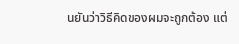นยันว่าวิธีคิดของผมจะถูกต้อง แต่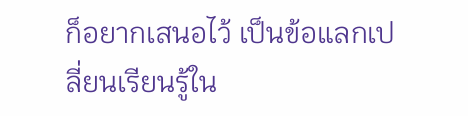ก็อยากเสนอไว้ เป็นข้อแลกเปลี่ยนเรียนรู้ใน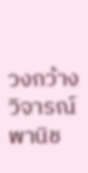วงกว้าง
วิจารณ์ พานิช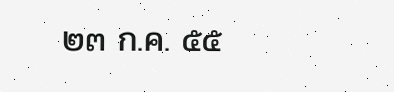๒๓ ก.ค. ๕๕